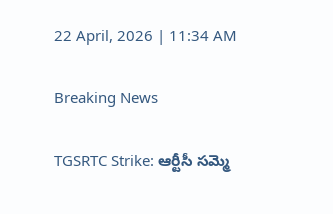22 April, 2026 | 11:34 AM

Breaking News

TGSRTC Strike: ఆర్టీసీ సమ్మె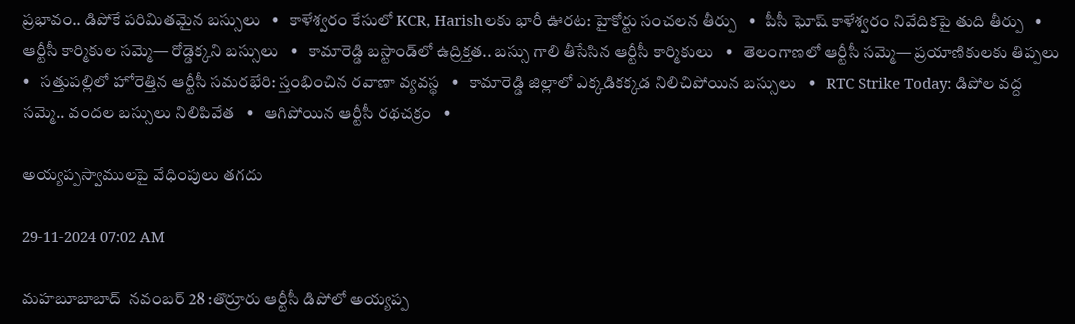ప్రభావం.. డిపోకే పరిమితమైన బస్సులు   •   కాళేశ్వరం కేసులో KCR, Harishలకు భారీ ఊరట: హైకోర్టు సంచలన తీర్పు   •   పీసీ ఘోష్ కాళేశ్వరం నివేదికపై తుది తీర్పు   •   ఆర్టీసీ కార్మికుల సమ్మె— రోడ్డెక్కని బస్సులు   •   కామారెడ్డి బస్టాండ్‌లో ఉద్రిక్తత.. బస్సు గాలి తీసేసిన ఆర్టీసీ కార్మికులు   •   తెలంగాణలో ఆర్టీసీ సమ్మె— ప్రయాణికులకు తిప్పలు   •   సత్తుపల్లిలో హోరెత్తిన ఆర్టీసీ సమరభేరి: స్తంభించిన రవాణా వ్యవస్థ   •   కామారెడ్డి జిల్లాలో ఎక్కడికక్కడ నిలిచిపోయిన బస్సులు   •   RTC Strike Today: డిపోల వద్ద సమ్మె.. వందల బస్సులు నిలిపివేత   •   ఆగిపోయిన ఆర్టీసీ రథచక్రం   •

అయ్యప్పస్వాములపై వేధింపులు తగదు

29-11-2024 07:02 AM

మహబూబాబాద్  నవంబర్ 28 :తొర్రూరు ఆర్టీసీ డిపోలో అయ్యప్ప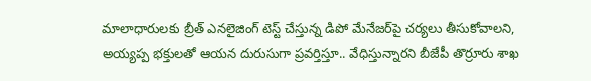మాలాధారులకు బ్రీత్ ఎనలైజింగ్ టెస్ట్ చేస్తున్న డిపో మేనేజర్‌పై చర్యలు తీసుకోవాలని, అయ్యప్ప భక్తులతో ఆయన దురుసుగా ప్రవర్తిస్తూ.. వేధిస్తున్నారని బీజేపీ తొర్రూరు శాఖ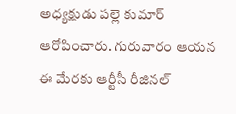అధ్యక్షుడు పల్లె కుమార్ ఆరోపించారు. గురువారం ఆయన ఈ మేరకు ఆర్టీసీ రీజినల్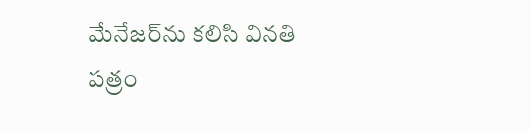మేనేజర్‌ను కలిసి వినతి పత్రం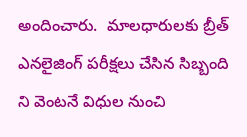అందించారు.  మాలధారులకు బ్రీత్ ఎనలైజింగ్ పరీక్షలు చేసిన సిబ్బంది ని వెంటనే విధుల నుంచి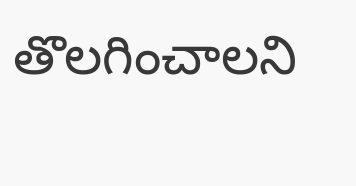తొలగించాలని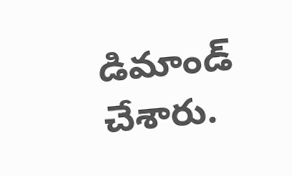డిమాండ్ చేశారు.